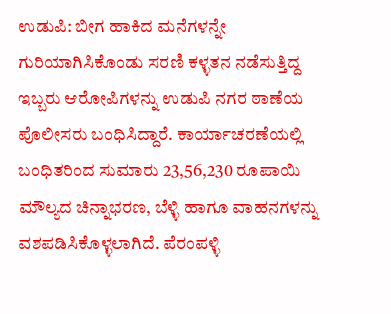ಉಡುಪಿ: ಬೀಗ ಹಾಕಿದ ಮನೆಗಳನ್ನೇ ಗುರಿಯಾಗಿಸಿಕೊಂಡು ಸರಣಿ ಕಳ್ಳತನ ನಡೆಸುತ್ತಿದ್ದ ಇಬ್ಬರು ಆರೋಪಿಗಳನ್ನು ಉಡುಪಿ ನಗರ ಠಾಣೆಯ ಪೊಲೀಸರು ಬಂಧಿಸಿದ್ದಾರೆ. ಕಾರ್ಯಾಚರಣೆಯಲ್ಲಿ ಬಂಧಿತರಿಂದ ಸುಮಾರು 23,56,230 ರೂಪಾಯಿ ಮೌಲ್ಯದ ಚಿನ್ನಾಭರಣ, ಬೆಳ್ಳಿ ಹಾಗೂ ವಾಹನಗಳನ್ನು ವಶಪಡಿಸಿಕೊಳ್ಳಲಾಗಿದೆ. ಪೆರಂಪಳ್ಳಿ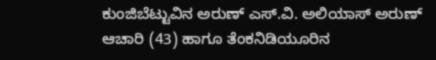ಕುಂಜಿಬೆಟ್ಟುವಿನ ಅರುಣ್ ಎಸ್.ವಿ. ಅಲಿಯಾಸ್ ಅರುಣ್ ಆಚಾರಿ (43) ಹಾಗೂ ತೆಂಕನಿಡಿಯೂರಿನ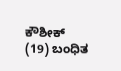ಕೌಶೀಕ್ (19) ಬಂಧಿತ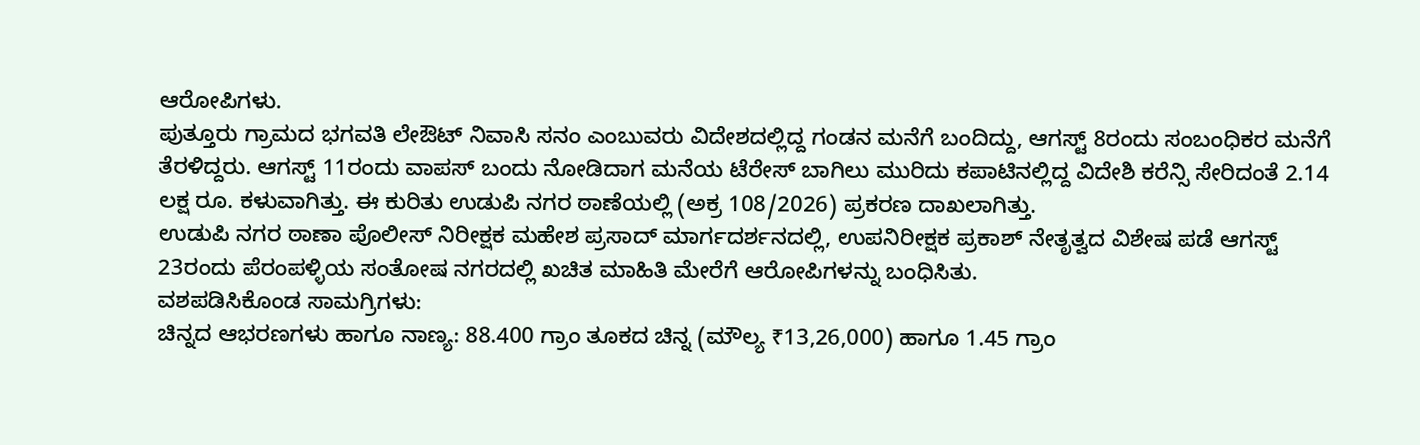ಆರೋಪಿಗಳು.
ಪುತ್ತೂರು ಗ್ರಾಮದ ಭಗವತಿ ಲೇಔಟ್ ನಿವಾಸಿ ಸನಂ ಎಂಬುವರು ವಿದೇಶದಲ್ಲಿದ್ದ ಗಂಡನ ಮನೆಗೆ ಬಂದಿದ್ದು, ಆಗಸ್ಟ್ 8ರಂದು ಸಂಬಂಧಿಕರ ಮನೆಗೆ ತೆರಳಿದ್ದರು. ಆಗಸ್ಟ್ 11ರಂದು ವಾಪಸ್ ಬಂದು ನೋಡಿದಾಗ ಮನೆಯ ಟೆರೇಸ್ ಬಾಗಿಲು ಮುರಿದು ಕಪಾಟಿನಲ್ಲಿದ್ದ ವಿದೇಶಿ ಕರೆನ್ಸಿ ಸೇರಿದಂತೆ 2.14 ಲಕ್ಷ ರೂ. ಕಳುವಾಗಿತ್ತು. ಈ ಕುರಿತು ಉಡುಪಿ ನಗರ ಠಾಣೆಯಲ್ಲಿ (ಅಕ್ರ 108/2026) ಪ್ರಕರಣ ದಾಖಲಾಗಿತ್ತು.
ಉಡುಪಿ ನಗರ ಠಾಣಾ ಪೊಲೀಸ್ ನಿರೀಕ್ಷಕ ಮಹೇಶ ಪ್ರಸಾದ್ ಮಾರ್ಗದರ್ಶನದಲ್ಲಿ, ಉಪನಿರೀಕ್ಷಕ ಪ್ರಕಾಶ್ ನೇತೃತ್ವದ ವಿಶೇಷ ಪಡೆ ಆಗಸ್ಟ್ 23ರಂದು ಪೆರಂಪಳ್ಳಿಯ ಸಂತೋಷ ನಗರದಲ್ಲಿ ಖಚಿತ ಮಾಹಿತಿ ಮೇರೆಗೆ ಆರೋಪಿಗಳನ್ನು ಬಂಧಿಸಿತು.
ವಶಪಡಿಸಿಕೊಂಡ ಸಾಮಗ್ರಿಗಳು:
ಚಿನ್ನದ ಆಭರಣಗಳು ಹಾಗೂ ನಾಣ್ಯ: 88.400 ಗ್ರಾಂ ತೂಕದ ಚಿನ್ನ (ಮೌಲ್ಯ ₹13,26,000) ಹಾಗೂ 1.45 ಗ್ರಾಂ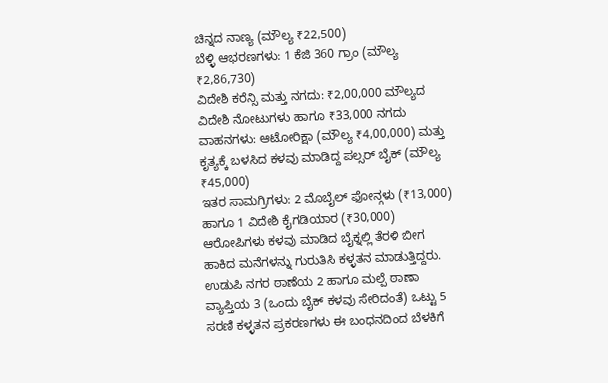ಚಿನ್ನದ ನಾಣ್ಯ (ಮೌಲ್ಯ ₹22,500)
ಬೆಳ್ಳಿ ಆಭರಣಗಳು: 1 ಕೆಜಿ 360 ಗ್ರಾಂ (ಮೌಲ್ಯ ₹2,86,730)
ವಿದೇಶಿ ಕರೆನ್ಸಿ ಮತ್ತು ನಗದು: ₹2,00,000 ಮೌಲ್ಯದ ವಿದೇಶಿ ನೋಟುಗಳು ಹಾಗೂ ₹33,000 ನಗದು
ವಾಹನಗಳು: ಆಟೋರಿಕ್ಷಾ (ಮೌಲ್ಯ ₹4,00,000) ಮತ್ತು ಕೃತ್ಯಕ್ಕೆ ಬಳಸಿದ ಕಳವು ಮಾಡಿದ್ದ ಪಲ್ಸರ್ ಬೈಕ್ (ಮೌಲ್ಯ ₹45,000)
ಇತರ ಸಾಮಗ್ರಿಗಳು: 2 ಮೊಬೈಲ್ ಫೋನ್ಗಳು (₹13,000) ಹಾಗೂ 1 ವಿದೇಶಿ ಕೈಗಡಿಯಾರ (₹30,000)
ಆರೋಪಿಗಳು ಕಳವು ಮಾಡಿದ ಬೈಕ್ನಲ್ಲಿ ತೆರಳಿ ಬೀಗ ಹಾಕಿದ ಮನೆಗಳನ್ನು ಗುರುತಿಸಿ ಕಳ್ಳತನ ಮಾಡುತ್ತಿದ್ದರು. ಉಡುಪಿ ನಗರ ಠಾಣೆಯ 2 ಹಾಗೂ ಮಲ್ಪೆ ಠಾಣಾ ವ್ಯಾಪ್ತಿಯ 3 (ಒಂದು ಬೈಕ್ ಕಳವು ಸೇರಿದಂತೆ) ಒಟ್ಟು 5 ಸರಣಿ ಕಳ್ಳತನ ಪ್ರಕರಣಗಳು ಈ ಬಂಧನದಿಂದ ಬೆಳಕಿಗೆ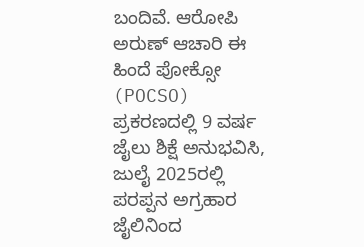ಬಂದಿವೆ. ಆರೋಪಿ ಅರುಣ್ ಆಚಾರಿ ಈ ಹಿಂದೆ ಪೋಕ್ಸೋ (POCSO) ಪ್ರಕರಣದಲ್ಲಿ 9 ವರ್ಷ ಜೈಲು ಶಿಕ್ಷೆ ಅನುಭವಿಸಿ, ಜುಲೈ 2025ರಲ್ಲಿ ಪರಪ್ಪನ ಅಗ್ರಹಾರ ಜೈಲಿನಿಂದ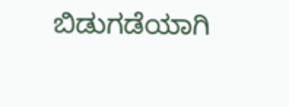ಬಿಡುಗಡೆಯಾಗಿ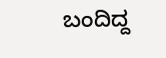ಬಂದಿದ್ದ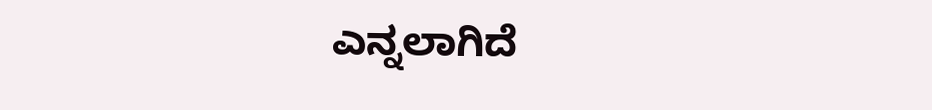ಎನ್ನಲಾಗಿದೆ